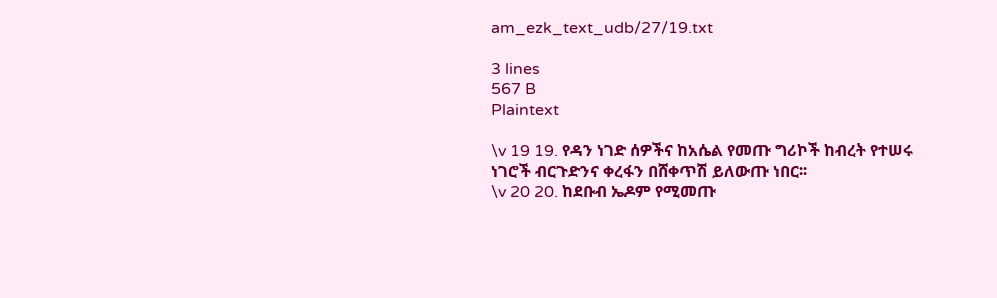am_ezk_text_udb/27/19.txt

3 lines
567 B
Plaintext

\v 19 19. የዳን ነገድ ሰዎችና ከአሴል የመጡ ግሪኮች ከብረት የተሠሩ ነገሮች ብርጉድንና ቀረፋን በሸቀጥሽ ይለውጡ ነበር፡፡
\v 20 20. ከደቡብ ኤዶም የሚመጡ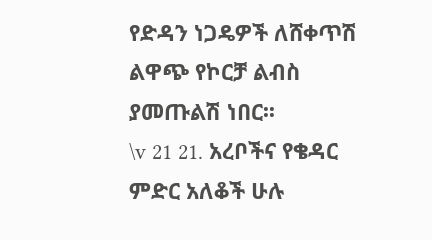የድዳን ነጋዴዎች ለሸቀጥሽ ልዋጭ የኮርቻ ልብስ ያመጡልሽ ነበር፡፡
\v 21 21. አረቦችና የቄዳር ምድር አለቆች ሁሉ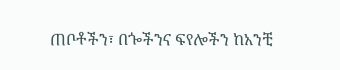ጠቦቶችን፣ በጐችንና ፍየሎችን ከአንቺ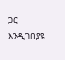ጋር እንዲገበያዩ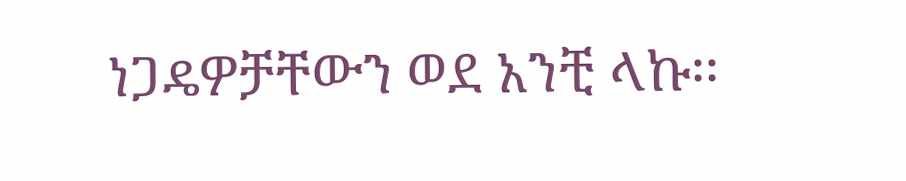ነጋዴዎቻቸውን ወደ አንቺ ላኩ፡፡